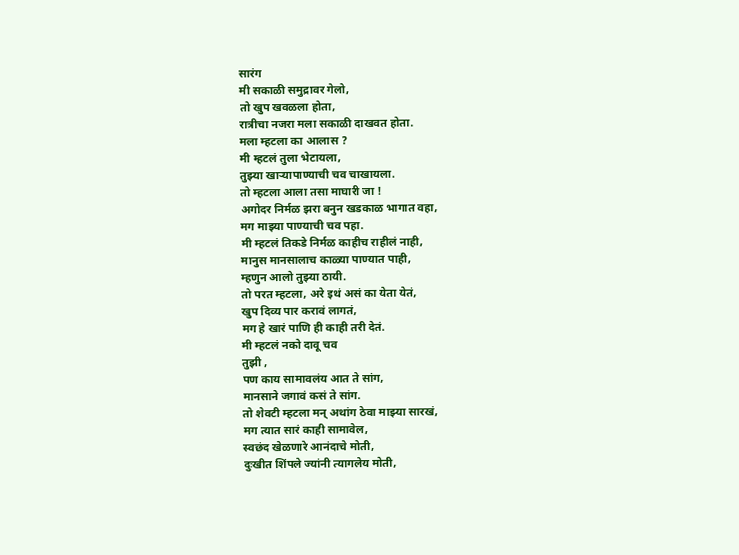सारंग
मी सकाळी समुद्रावर गेलो,
तो खुप खवळला होता,
रात्रीचा नजरा मला सकाळी दाखवत होता.
मला म्हटला का आलास ?
मी म्हटलं तुला भेटायला,
तुझ्या खाऱ्यापाण्याची चव चाखायला.
तो म्हटला आला तसा माघारी जा !
अगोदर निर्मळ झरा बनुन खडकाळ भागात वहा,
मग माझ्या पाण्याची चव पहा.
मी म्हटलं तिकडे निर्मळ काहीच राहीलं नाही,
मानुस मानसालाच काळ्या पाण्यात पाही,
म्हणुन आलो तुझ्या ठायी.
तो परत म्हटला, अरे इथं असं का येता येतं,
खुप दिव्य पार करावं लागतं,
मग हे खारं पाणि ही काही तरी देतं.
मी म्हटलं नको दावू चव
तुझी ,
पण काय सामावलंय आत ते सांग,
मानसाने जगावं कसं ते सांग.
तो शेवटी म्हटला मन् अथांग ठेवा माझ्या सारखं,
मग त्यात सारं काही सामावेल,
स्वछंद खेळणारे आनंदाचे मोती,
दुःखीत शिंपले ज्यांनी त्यागलेय मोती,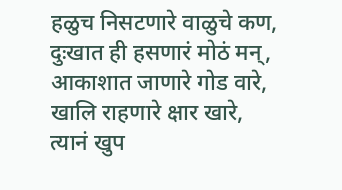हळुच निसटणारे वाळुचे कण,
दुःखात ही हसणारं मोठं मन्,
आकाशात जाणारे गोड वारे,
खालि राहणारे क्षार खारे,
त्यानं खुप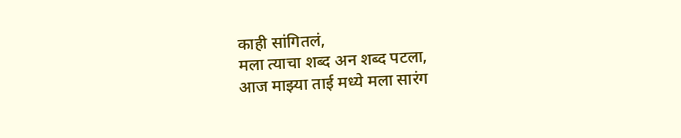काही सांगितलं,
मला त्याचा शब्द अन शब्द पटला,
आज माझ्या ताई मध्ये मला सारंग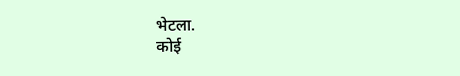भेटला.
कोई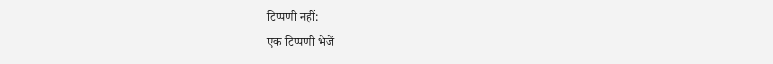टिप्पणी नहीं:
एक टिप्पणी भेजें